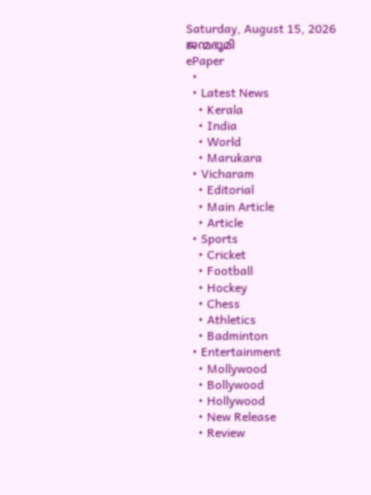Saturday, August 15, 2026
ജന്മഭൂമി
ePaper
  •
  • Latest News
    • Kerala
    • India
    • World
    • Marukara
  • Vicharam
    • Editorial
    • Main Article
    • Article
  • Sports
    • Cricket
    • Football
    • Hockey
    • Chess
    • Athletics
    • Badminton
  • Entertainment
    • Mollywood
    • Bollywood
    • Hollywood
    • New Release
    • Review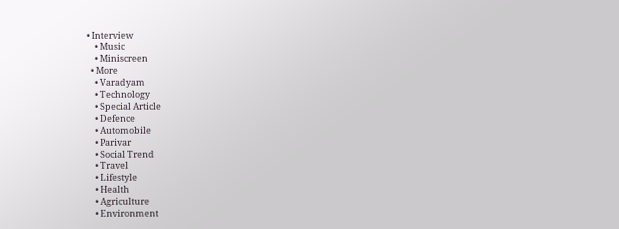• Interview
    • Music
    • Miniscreen
  • More
    • Varadyam
    • Technology
    • Special Article
    • Defence
    • Automobile
    • Parivar
    • Social Trend
    • Travel
    • Lifestyle
    • Health
    • Agriculture
    • Environment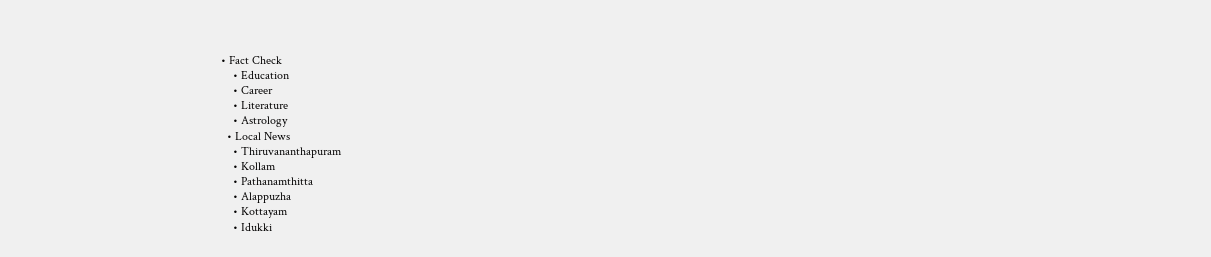• Fact Check
    • Education
    • Career
    • Literature
    • Astrology
  • Local News
    • Thiruvananthapuram
    • Kollam
    • Pathanamthitta
    • Alappuzha
    • Kottayam
    • Idukki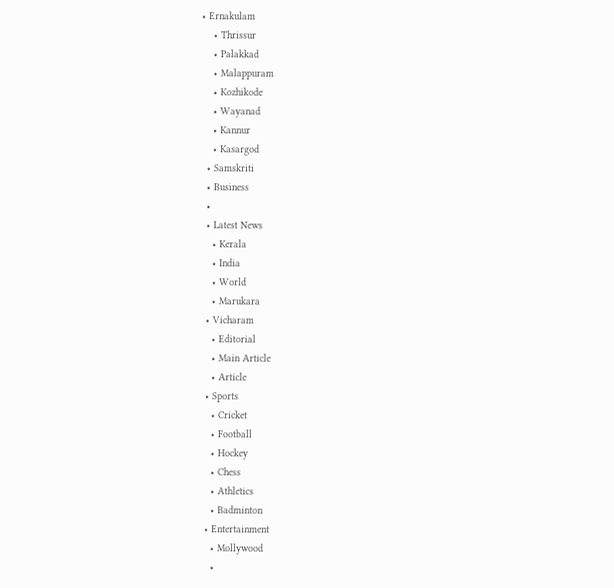• Ernakulam
    • Thrissur
    • Palakkad
    • Malappuram
    • Kozhikode
    • Wayanad
    • Kannur
    • Kasargod
  • Samskriti
  • Business
  •
  • Latest News
    • Kerala
    • India
    • World
    • Marukara
  • Vicharam
    • Editorial
    • Main Article
    • Article
  • Sports
    • Cricket
    • Football
    • Hockey
    • Chess
    • Athletics
    • Badminton
  • Entertainment
    • Mollywood
    •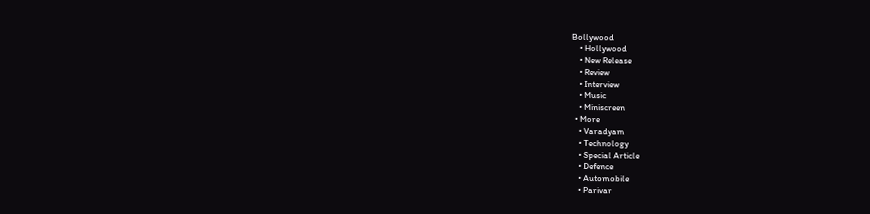Bollywood
    • Hollywood
    • New Release
    • Review
    • Interview
    • Music
    • Miniscreen
  • More
    • Varadyam
    • Technology
    • Special Article
    • Defence
    • Automobile
    • Parivar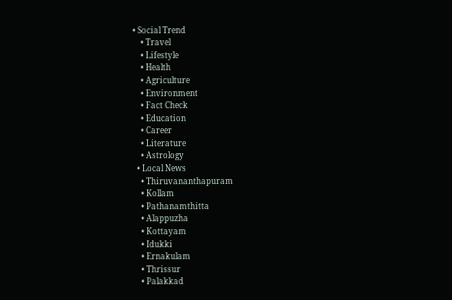• Social Trend
    • Travel
    • Lifestyle
    • Health
    • Agriculture
    • Environment
    • Fact Check
    • Education
    • Career
    • Literature
    • Astrology
  • Local News
    • Thiruvananthapuram
    • Kollam
    • Pathanamthitta
    • Alappuzha
    • Kottayam
    • Idukki
    • Ernakulam
    • Thrissur
    • Palakkad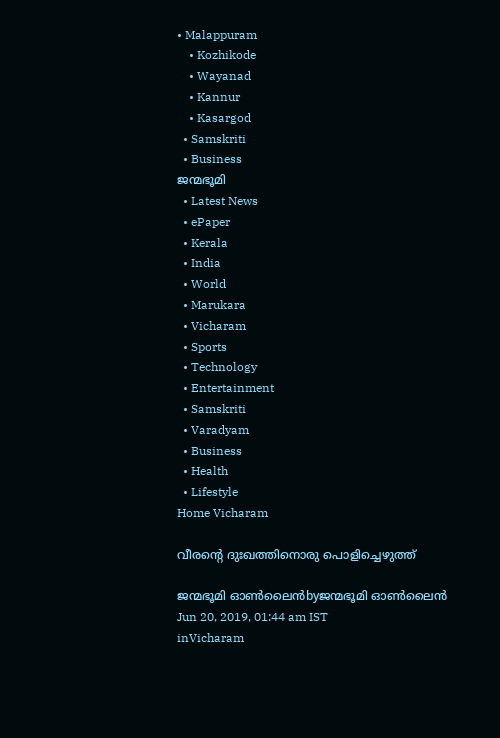• Malappuram
    • Kozhikode
    • Wayanad
    • Kannur
    • Kasargod
  • Samskriti
  • Business
ജന്മഭൂമി
  • Latest News
  • ePaper
  • Kerala
  • India
  • World
  • Marukara
  • Vicharam
  • Sports
  • Technology
  • Entertainment
  • Samskriti
  • Varadyam
  • Business
  • Health
  • Lifestyle
Home Vicharam

വീരന്റെ ദുഃഖത്തിനൊരു പൊളിച്ചെഴുത്ത്

ജന്മഭൂമി ഓണ്‍ലൈന്‍byജന്മഭൂമി ഓണ്‍ലൈന്‍
Jun 20, 2019, 01:44 am IST
inVicharam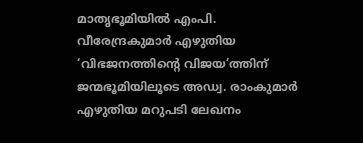മാതൃഭൂമിയില്‍ എംപി. വീരേന്ദ്രകുമാര്‍ എഴുതിയ ‘വിഭജനത്തിന്റെ വിജയ’ത്തിന് ജന്മഭൂമിയിലൂടെ അഡ്വ. രാംകുമാര്‍ എഴുതിയ മറുപടി ലേഖനം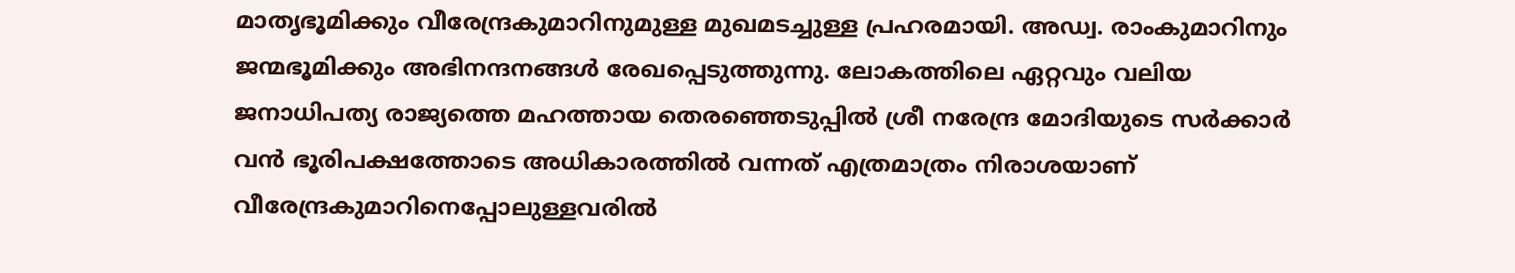മാതൃഭൂമിക്കും വീരേന്ദ്രകുമാറിനുമുള്ള മുഖമടച്ചുള്ള പ്രഹരമായി. അഡ്വ. രാംകുമാറിനും ജന്മഭൂമിക്കും അഭിനന്ദനങ്ങള്‍ രേഖപ്പെടുത്തുന്നു. ലോകത്തിലെ ഏറ്റവും വലിയ ജനാധിപത്യ രാജ്യത്തെ മഹത്തായ തെരഞ്ഞെടുപ്പില്‍ ശ്രീ നരേന്ദ്ര മോദിയുടെ സര്‍ക്കാര്‍ വന്‍ ഭൂരിപക്ഷത്തോടെ അധികാരത്തില്‍ വന്നത് എത്രമാത്രം നിരാശയാണ് വീരേന്ദ്രകുമാറിനെപ്പോലുള്ളവരില്‍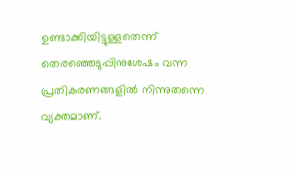ഉണ്ടാക്കിയിട്ടുള്ളതെന്ന് തെരഞ്ഞെടുപ്പിനുശേഷം വന്ന പ്രതികരണങ്ങളില്‍ നിന്നുതന്നെ വ്യക്തമാണ്.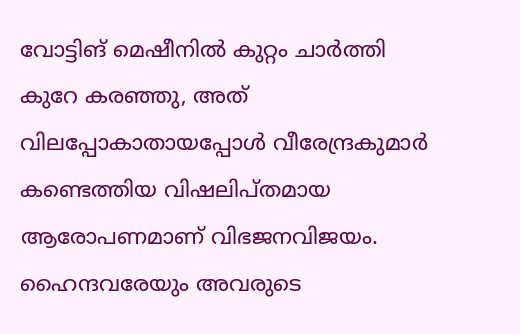വോട്ടിങ് മെഷീനില്‍ കുറ്റം ചാര്‍ത്തി കുറേ കരഞ്ഞു, അത് വിലപ്പോകാതായപ്പോള്‍ വീരേന്ദ്രകുമാര്‍ കണ്ടെത്തിയ വിഷലിപ്തമായ ആരോപണമാണ് വിഭജനവിജയം. ഹൈന്ദവരേയും അവരുടെ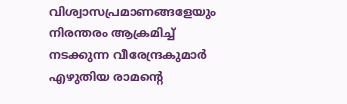വിശ്വാസപ്രമാണങ്ങളേയും നിരന്തരം ആക്രമിച്ച് നടക്കുന്ന വീരേന്ദ്രകുമാര്‍ എഴുതിയ രാമന്റെ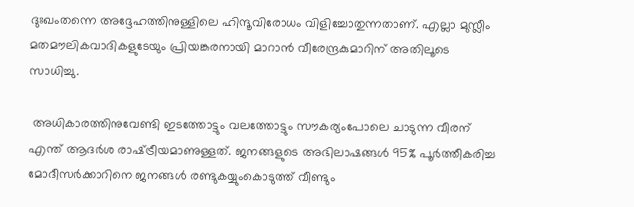ദുഃഖംതന്നെ അദ്ദേഹത്തിനുള്ളിലെ ഹിന്ദൂവിരോധം വിളിച്ചോതുന്നതാണ്. എല്ലാ മുസ്ലീം മതമൗലികവാദികളുടേയും പ്രിയങ്കരനായി മാറാന്‍ വീരേന്ദ്രകുമാറിന് അതിലൂടെ സാധിച്ചു.

 അധികാരത്തിനുവേണ്ടി ഇടത്തോട്ടും വലത്തോട്ടും സൗകര്യംപോലെ ചാടുന്ന വീരന് എന്ത് ആദര്‍ശ രാഷ്‌ട്രീയമാണുള്ളത്. ജനങ്ങളുടെ അഭിലാഷങ്ങള്‍ 95% പൂര്‍ത്തീകരിച്ച മോദീസര്‍ക്കാറിനെ ജനങ്ങള്‍ രണ്ടുകയ്യുംകൊടുത്ത് വീണ്ടും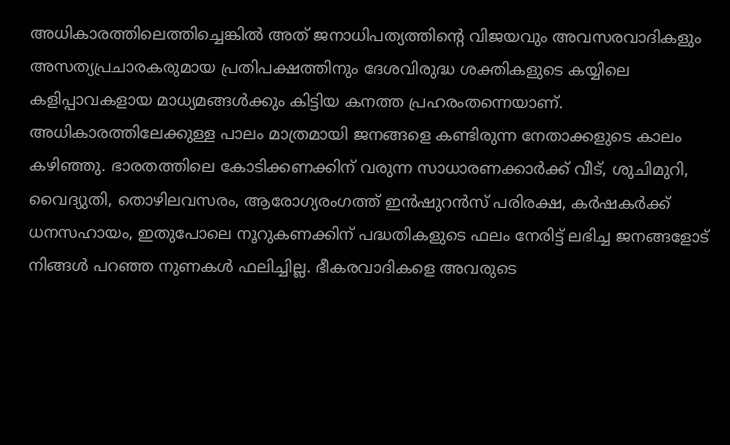അധികാരത്തിലെത്തിച്ചെങ്കില്‍ അത് ജനാധിപത്യത്തിന്റെ വിജയവും അവസരവാദികളും അസത്യപ്രചാരകരുമായ പ്രതിപക്ഷത്തിനും ദേശവിരുദ്ധ ശക്തികളുടെ കയ്യിലെ കളിപ്പാവകളായ മാധ്യമങ്ങള്‍ക്കും കിട്ടിയ കനത്ത പ്രഹരംതന്നെയാണ്. അധികാരത്തിലേക്കുള്ള പാലം മാത്രമായി ജനങ്ങളെ കണ്ടിരുന്ന നേതാക്കളുടെ കാലം കഴിഞ്ഞു. ഭാരതത്തിലെ കോടിക്കണക്കിന് വരുന്ന സാധാരണക്കാര്‍ക്ക് വീട്, ശുചിമുറി, വൈദ്യുതി, തൊഴിലവസരം, ആരോഗ്യരംഗത്ത് ഇന്‍ഷുറന്‍സ് പരിരക്ഷ, കര്‍ഷകര്‍ക്ക് ധനസഹായം, ഇതുപോലെ നൂറുകണക്കിന് പദ്ധതികളുടെ ഫലം നേരിട്ട് ലഭിച്ച ജനങ്ങളോട് നിങ്ങള്‍ പറഞ്ഞ നുണകള്‍ ഫലിച്ചില്ല. ഭീകരവാദികളെ അവരുടെ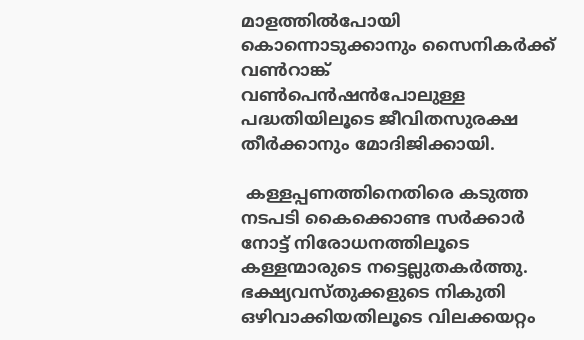മാളത്തില്‍പോയി കൊന്നൊടുക്കാനും സൈനികര്‍ക്ക് വണ്‍റാങ്ക് വണ്‍പെന്‍ഷന്‍പോലുള്ള പദ്ധതിയിലൂടെ ജീവിതസുരക്ഷ തീര്‍ക്കാനും മോദിജിക്കായി.

 കള്ളപ്പണത്തിനെതിരെ കടുത്ത നടപടി കൈക്കൊണ്ട സര്‍ക്കാര്‍ നോട്ട് നിരോധനത്തിലൂടെ കള്ളന്മാരുടെ നട്ടെല്ലുതകര്‍ത്തു. ഭക്ഷ്യവസ്തുക്കളുടെ നികുതി ഒഴിവാക്കിയതിലൂടെ വിലക്കയറ്റം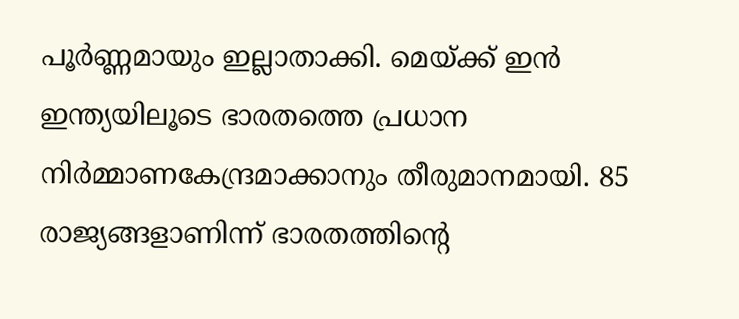പൂര്‍ണ്ണമായും ഇല്ലാതാക്കി. മെയ്‌ക്ക് ഇന്‍ ഇന്ത്യയിലൂടെ ഭാരതത്തെ പ്രധാന നിര്‍മ്മാണകേന്ദ്രമാക്കാനും തീരുമാനമായി. 85 രാജ്യങ്ങളാണിന്ന് ഭാരതത്തിന്റെ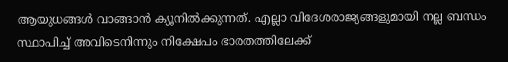ആയുധങ്ങള്‍ വാങ്ങാന്‍ ക്യൂനില്‍ക്കുന്നത്. എല്ലാ വിദേശരാജ്യങ്ങളുമായി നല്ല ബന്ധം സ്ഥാപിച്ച് അവിടെനിന്നും നിക്ഷേപം ഭാരതത്തിലേക്ക്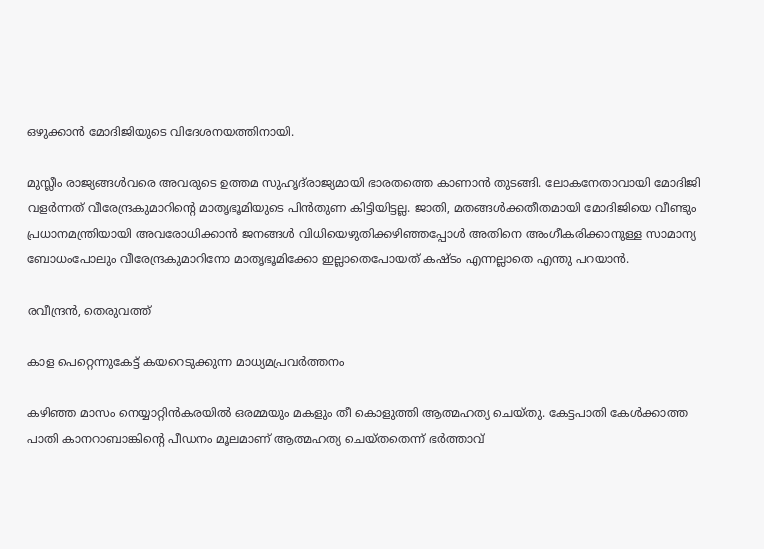ഒഴുക്കാന്‍ മോദിജിയുടെ വിദേശനയത്തിനായി.

മുസ്ലീം രാജ്യങ്ങള്‍വരെ അവരുടെ ഉത്തമ സുഹൃദ്‌രാജ്യമായി ഭാരതത്തെ കാണാന്‍ തുടങ്ങി. ലോകനേതാവായി മോദിജി വളര്‍ന്നത് വീരേന്ദ്രകുമാറിന്റെ മാതൃഭൂമിയുടെ പിന്‍തുണ കിട്ടിയിട്ടല്ല. ജാതി, മതങ്ങള്‍ക്കതീതമായി മോദിജിയെ വീണ്ടും പ്രധാനമന്ത്രിയായി അവരോധിക്കാന്‍ ജനങ്ങള്‍ വിധിയെഴുതിക്കഴിഞ്ഞപ്പോള്‍ അതിനെ അംഗീകരിക്കാനുള്ള സാമാന്യ ബോധംപോലും വീരേന്ദ്രകുമാറിനോ മാതൃഭൂമിക്കോ ഇല്ലാതെപോയത് കഷ്ടം എന്നല്ലാതെ എന്തു പറയാന്‍.

രവീന്ദ്രന്‍, തെരുവത്ത്

കാള പെറ്റെന്നുകേട്ട് കയറെടുക്കുന്ന മാധ്യമപ്രവര്‍ത്തനം

കഴിഞ്ഞ മാസം നെയ്യാറ്റിന്‍കരയില്‍ ഒരമ്മയും മകളും തീ കൊളുത്തി ആത്മഹത്യ ചെയ്തു. കേട്ടപാതി കേള്‍ക്കാത്ത പാതി കാനറാബാങ്കിന്റെ പീഡനം മൂലമാണ് ആത്മഹത്യ ചെയ്തതെന്ന് ഭര്‍ത്താവ്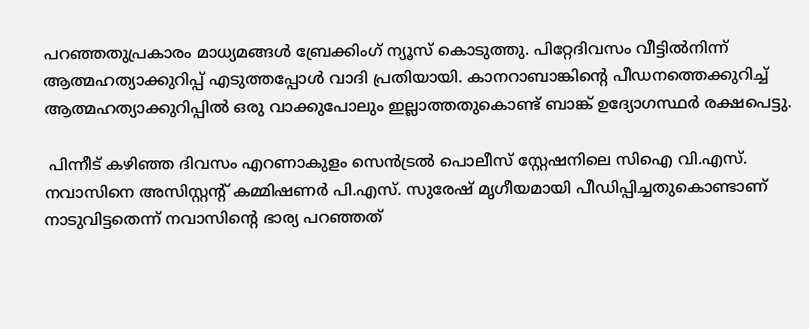പറഞ്ഞതുപ്രകാരം മാധ്യമങ്ങള്‍ ബ്രേക്കിംഗ് ന്യൂസ് കൊടുത്തു. പിറ്റേദിവസം വീട്ടില്‍നിന്ന് ആത്മഹത്യാക്കുറിപ്പ് എടുത്തപ്പോള്‍ വാദി പ്രതിയായി. കാനറാബാങ്കിന്റെ പീഡനത്തെക്കുറിച്ച് ആത്മഹത്യാക്കുറിപ്പില്‍ ഒരു വാക്കുപോലും ഇല്ലാത്തതുകൊണ്ട് ബാങ്ക് ഉദ്യോഗസ്ഥര്‍ രക്ഷപെട്ടു.

 പിന്നീട് കഴിഞ്ഞ ദിവസം എറണാകുളം സെന്‍ട്രല്‍ പൊലീസ് സ്റ്റേഷനിലെ സിഐ വി.എസ്. നവാസിനെ അസിസ്റ്റന്റ് കമ്മിഷണര്‍ പി.എസ്. സുരേഷ് മൃഗീയമായി പീഡിപ്പിച്ചതുകൊണ്ടാണ് നാടുവിട്ടതെന്ന് നവാസിന്റെ ഭാര്യ പറഞ്ഞത്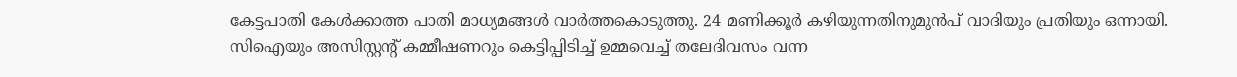കേട്ടപാതി കേള്‍ക്കാത്ത പാതി മാധ്യമങ്ങള്‍ വാര്‍ത്തകൊടുത്തു. 24 മണിക്കൂര്‍ കഴിയുന്നതിനുമുന്‍പ് വാദിയും പ്രതിയും ഒന്നായി. സിഐയും അസിസ്റ്റന്റ് കമ്മീഷണറും കെട്ടിപ്പിടിച്ച് ഉമ്മവെച്ച് തലേദിവസം വന്ന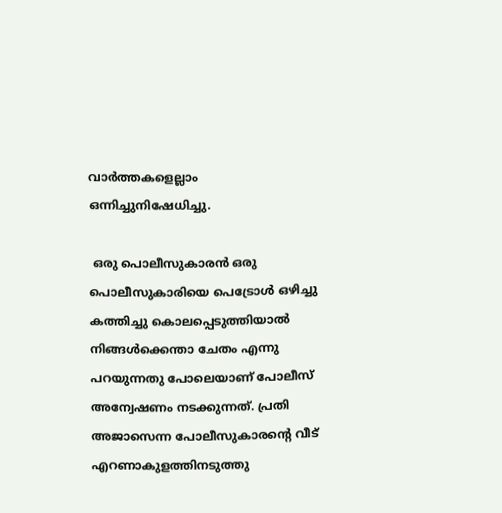വാര്‍ത്തകളെല്ലാം ഒന്നിച്ചുനിഷേധിച്ചു.

 ഒരു പൊലീസുകാരന്‍ ഒരു പൊലീസുകാരിയെ പെട്രോള്‍ ഒഴിച്ചു കത്തിച്ചു കൊലപ്പെടുത്തിയാല്‍ നിങ്ങള്‍ക്കെന്താ ചേതം എന്നു പറയുന്നതു പോലെയാണ് പോലീസ് അന്വേഷണം നടക്കുന്നത്. പ്രതി അജാസെന്ന പോലീസുകാരന്റെ വീട് എറണാകുളത്തിനടുത്തു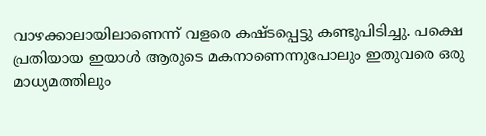വാഴക്കാലായിലാണെന്ന് വളരെ കഷ്ടപ്പെട്ടു കണ്ടുപിടിച്ചു. പക്ഷെ പ്രതിയായ ഇയാള്‍ ആരുടെ മകനാണെന്നുപോലും ഇതുവരെ ഒരു മാധ്യമത്തിലും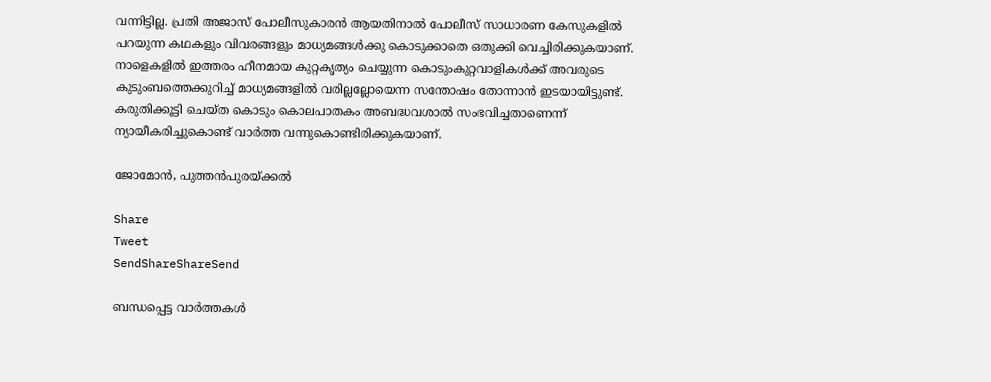വന്നിട്ടില്ല. പ്രതി അജാസ് പോലീസുകാരന്‍ ആയതിനാല്‍ പോലീസ് സാധാരണ കേസുകളില്‍ പറയുന്ന കഥകളും വിവരങ്ങളും മാധ്യമങ്ങള്‍ക്കു കൊടുക്കാതെ ഒതുക്കി വെച്ചിരിക്കുകയാണ്. നാളെകളില്‍ ഇത്തരം ഹീനമായ കുറ്റകൃത്യം ചെയ്യുന്ന കൊടുംകുറ്റവാളികള്‍ക്ക് അവരുടെ കുടുംബത്തെക്കുറിച്ച് മാധ്യമങ്ങളില്‍ വരില്ലല്ലോയെന്ന സന്തോഷം തോന്നാന്‍ ഇടയായിട്ടുണ്ട്. കരുതിക്കൂട്ടി ചെയ്ത കൊടും കൊലപാതകം അബദ്ധവശാല്‍ സംഭവിച്ചതാണെന്ന് ന്യായീകരിച്ചുകൊണ്ട് വാര്‍ത്ത വന്നുകൊണ്ടിരിക്കുകയാണ്.

ജോമോന്‍, പുത്തന്‍പുരയ്‌ക്കല്‍

Share
Tweet
SendShareShareSend

ബന്ധപ്പെട്ട വാര്‍ത്തകള്‍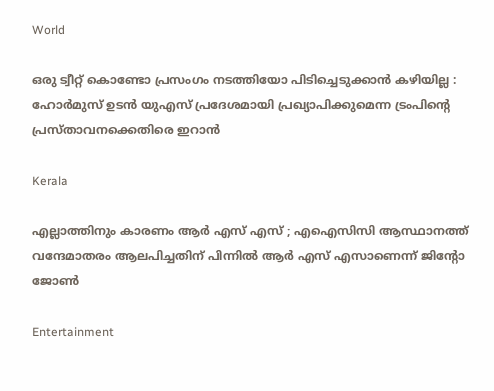World

ഒരു ട്വീറ്റ് കൊണ്ടോ പ്രസംഗം നടത്തിയോ പിടിച്ചെടുക്കാൻ കഴിയില്ല : ഹോർമുസ് ഉടൻ യുഎസ് പ്രദേശമായി പ്രഖ്യാപിക്കുമെന്ന ട്രംപിന്റെ പ്രസ്താവനക്കെതിരെ ഇറാൻ

Kerala

എല്ലാത്തിനും കാരണം ആർ എസ് എസ് ; എഐസിസി ആസ്ഥാനത്ത് വന്ദേമാതരം ആലപിച്ചതിന് പിന്നിൽ ആർ എസ് എസാണെന്ന് ജിന്റോ ജോൺ

Entertainment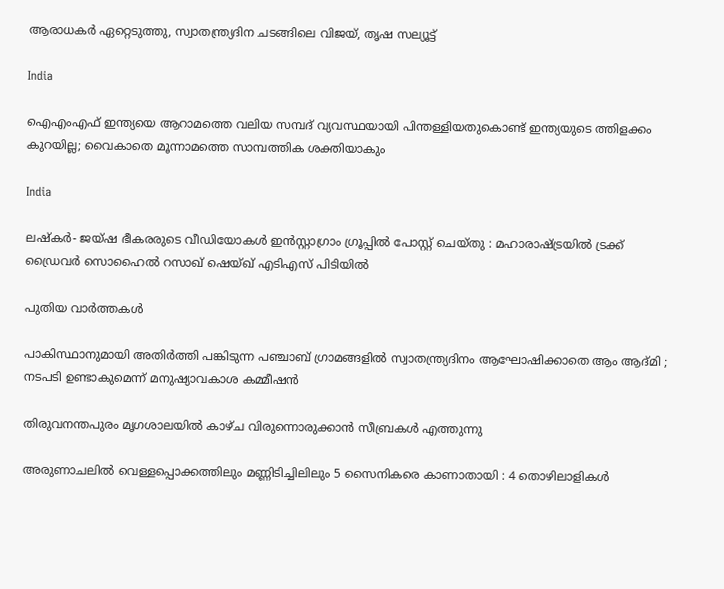ആരാധകര്‍ ഏറ്റെടുത്തു, സ്വാതന്ത്ര്യദിന ചടങ്ങിലെ വിജയ്, തൃഷ സല്യൂട്ട്

India

ഐഎംഎഫ് ഇന്ത്യയെ ആറാമത്തെ വലിയ സമ്പദ് വ്യവസ്ഥയായി പിന്തള്ളിയതുകൊണ്ട് ഇന്ത്യയുടെ ത്തിളക്കം കുറയില്ല; വൈകാതെ മൂന്നാമത്തെ സാമ്പത്തിക ശക്തിയാകും

India

ലഷ്കർ- ജയ്ഷ ഭീകരരുടെ വീഡിയോകൾ ഇൻസ്റ്റാഗ്രാം ഗ്രൂപ്പിൽ പോസ്റ്റ് ചെയ്തു : മഹാരാഷ്‌ട്രയിൽ ട്രക്ക് ഡ്രൈവർ സൊഹൈൽ റസാഖ് ഷെയ്ഖ് എടിഎസ് പിടിയിൽ

പുതിയ വാര്‍ത്തകള്‍

പാകിസ്ഥാനുമായി അതിർത്തി പങ്കിടുന്ന പഞ്ചാബ് ഗ്രാമങ്ങളിൽ സ്വാതന്ത്ര്യദിനം ആഘോഷിക്കാതെ ആം ആദ്മി ; നടപടി ഉണ്ടാകുമെന്ന് മനുഷ്യാവകാശ കമ്മീഷൻ

തിരുവനന്തപുരം മൃഗശാലയില്‍ കാഴ്ച വിരുന്നൊരുക്കാന്‍ സീബ്രകള്‍ എത്തുന്നു

അരുണാചലിൽ വെള്ളപ്പൊക്കത്തിലും മണ്ണിടിച്ചിലിലും 5 സൈനികരെ കാണാതായി : 4 തൊഴിലാളികൾ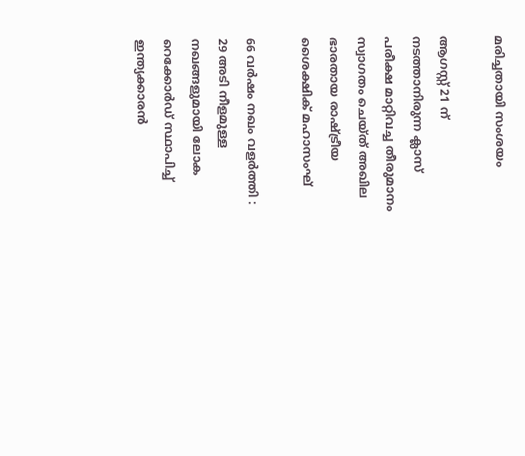മരിച്ചതായി സംശയം

ആഗസ്റ്റ് 21 ന് നടത്താനിരുന്ന ക്ലാസ് പരീക്ഷ മാറ്റിവച്ച തീരുമാനം സ്വാഗതം ചെയ്ത് അഖില ഭാരതായ രാഷ്‌ട്രീയ ശൈക്ഷിക് മഹാസംഘ്

66 വർഷം നഖം വളർത്തി : 29 അടി നീളമുള്ള നഖങ്ങളുമായി ലോക റെക്കോർഡ് സ്ഥാപിച്ച് ഇന്ത്യക്കാരൻ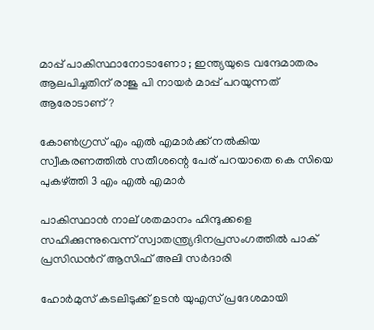മാപ്പ് പാകിസ്ഥാനോടാണോ ; ഇന്ത്യയുടെ വന്ദേമാതരം ആലപിച്ചതിന് രാജു പി നായർ മാപ്പ് പറയുന്നത് ആരോടാണ് ?

കോണ്‍ഗ്രസ് എം എല്‍ എമാര്‍ക്ക് നല്‍കിയ സ്വീകരണത്തില്‍ സതീശന്റെ പേര് പറയാതെ കെ സിയെ പുകഴ്‌ത്തി 3 എം എല്‍ എമാര്‍

പാകിസ്ഥാന്‍ നാല് ശതമാനം ഹിന്ദുക്കളെ സഹിക്കുന്നുവെന്ന് സ്വാതന്ത്ര്യദിനപ്രസംഗത്തില്‍ പാക് പ്രസിഡന്‍റ് ആസിഫ് അലി സർദാരി

ഹോർമുസ് കടലിടുക്ക് ഉടൻ യുഎസ് പ്രദേശമായി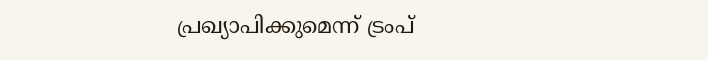പ്രഖ്യാപിക്കുമെന്ന് ട്രംപ്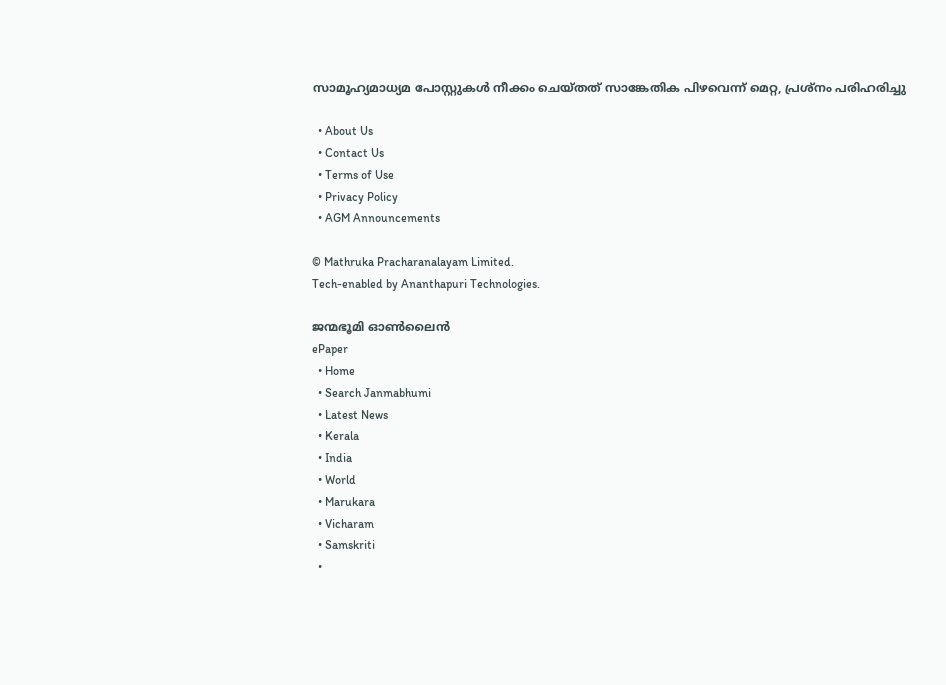സാമൂഹ്യമാധ്യമ പോസ്റ്റുകള്‍ നീക്കം ചെയ്തത് സാങ്കേതിക പിഴവെന്ന് മെറ്റ, പ്രശ്‌നം പരിഹരിച്ചു

  • About Us
  • Contact Us
  • Terms of Use
  • Privacy Policy
  • AGM Announcements

© Mathruka Pracharanalayam Limited.
Tech-enabled by Ananthapuri Technologies.

ജന്മഭൂമി ഓണ്‍ലൈന്‍
ePaper
  • Home
  • Search Janmabhumi
  • Latest News
  • Kerala
  • India
  • World
  • Marukara
  • Vicharam
  • Samskriti
  •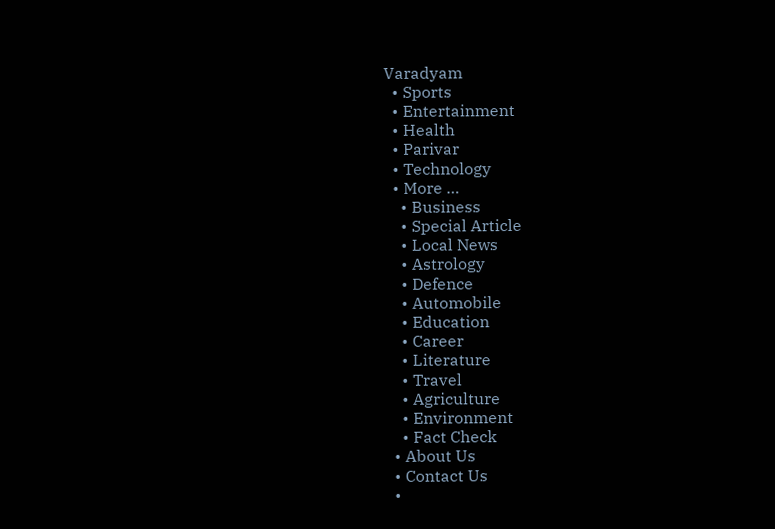Varadyam
  • Sports
  • Entertainment
  • Health
  • Parivar
  • Technology
  • More …
    • Business
    • Special Article
    • Local News
    • Astrology
    • Defence
    • Automobile
    • Education
    • Career
    • Literature
    • Travel
    • Agriculture
    • Environment
    • Fact Check
  • About Us
  • Contact Us
  •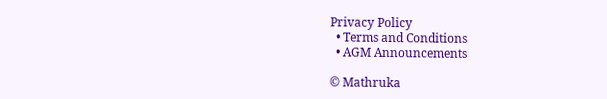Privacy Policy
  • Terms and Conditions
  • AGM Announcements

© Mathruka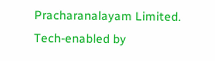Pracharanalayam Limited.
Tech-enabled by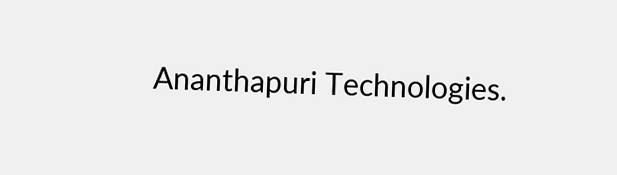Ananthapuri Technologies.